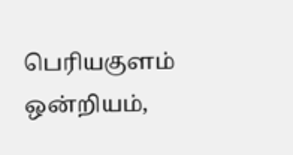பெரியகுளம் ஒன்றியம்,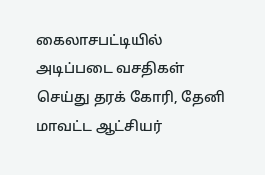கைலாசபட்டியில் அடிப்படை வசதிகள் செய்து தரக் கோரி, தேனி மாவட்ட ஆட்சியர்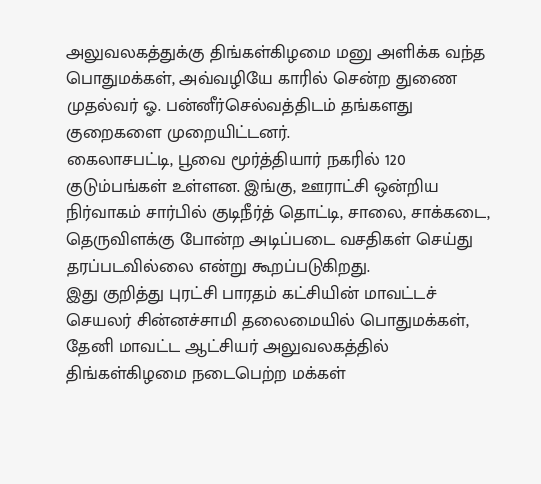அலுவலகத்துக்கு திங்கள்கிழமை மனு அளிக்க வந்த பொதுமக்கள், அவ்வழியே காரில் சென்ற துணை முதல்வர் ஓ. பன்னீர்செல்வத்திடம் தங்களது குறைகளை முறையிட்டனர்.
கைலாசபட்டி, பூவை மூர்த்தியார் நகரில் 120 குடும்பங்கள் உள்ளன. இங்கு, ஊராட்சி ஒன்றிய நிர்வாகம் சார்பில் குடிநீர்த் தொட்டி, சாலை, சாக்கடை, தெருவிளக்கு போன்ற அடிப்படை வசதிகள் செய்து தரப்படவில்லை என்று கூறப்படுகிறது.
இது குறித்து புரட்சி பாரதம் கட்சியின் மாவட்டச் செயலர் சின்னச்சாமி தலைமையில் பொதுமக்கள், தேனி மாவட்ட ஆட்சியர் அலுவலகத்தில் திங்கள்கிழமை நடைபெற்ற மக்கள்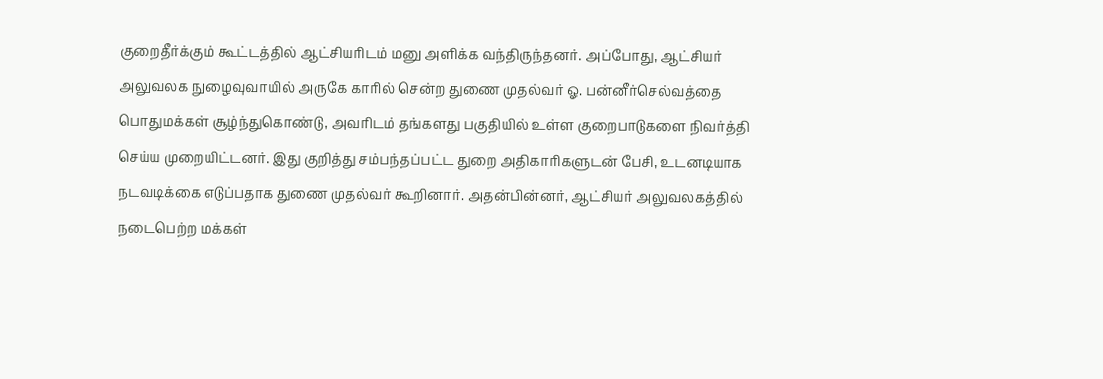குறைதீர்க்கும் கூட்டத்தில் ஆட்சியரிடம் மனு அளிக்க வந்திருந்தனர். அப்போது, ஆட்சியர் அலுவலக நுழைவுவாயில் அருகே காரில் சென்ற துணை முதல்வர் ஓ. பன்னீர்செல்வத்தை பொதுமக்கள் சூழ்ந்துகொண்டு, அவரிடம் தங்களது பகுதியில் உள்ள குறைபாடுகளை நிவர்த்தி செய்ய முறையிட்டனர். இது குறித்து சம்பந்தப்பட்ட துறை அதிகாரிகளுடன் பேசி, உடனடியாக நடவடிக்கை எடுப்பதாக துணை முதல்வர் கூறினார். அதன்பின்னர், ஆட்சியர் அலுவலகத்தில் நடைபெற்ற மக்கள்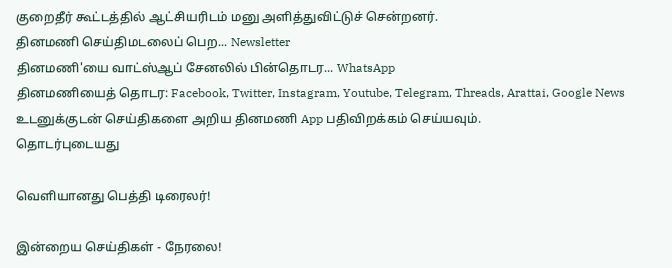குறைதீர் கூட்டத்தில் ஆட்சியரிடம் மனு அளித்துவிட்டுச் சென்றனர்.
தினமணி செய்திமடலைப் பெற... Newsletter
தினமணி'யை வாட்ஸ்ஆப் சேனலில் பின்தொடர... WhatsApp
தினமணியைத் தொடர: Facebook, Twitter, Instagram, Youtube, Telegram, Threads, Arattai, Google News
உடனுக்குடன் செய்திகளை அறிய தினமணி App பதிவிறக்கம் செய்யவும்.
தொடர்புடையது

வெளியானது பெத்தி டிரைலர்!

இன்றைய செய்திகள் - நேரலை!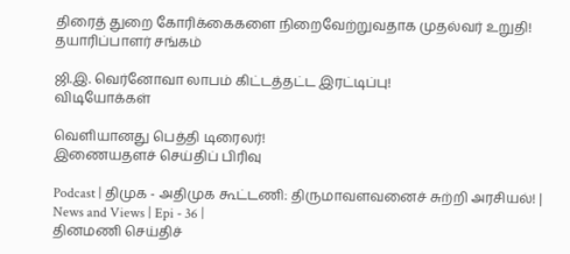திரைத் துறை கோரிக்கைகளை நிறைவேற்றுவதாக முதல்வர் உறுதி! தயாரிப்பாளர் சங்கம்

ஜி.இ. வெர்னோவா லாபம் கிட்டத்தட்ட இரட்டிப்பு!
விடியோக்கள்

வெளியானது பெத்தி டிரைலர்!
இணையதளச் செய்திப் பிரிவு

Podcast | திமுக - அதிமுக கூட்டணி: திருமாவளவனைச் சுற்றி அரசியல்! | News and Views | Epi - 36 |
தினமணி செய்திச்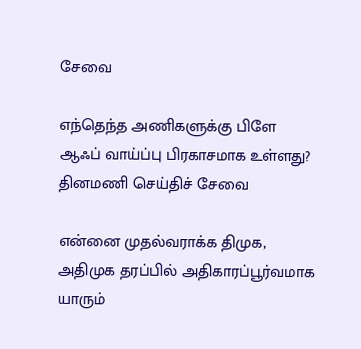சேவை

எந்தெந்த அணிகளுக்கு பிளே ஆஃப் வாய்ப்பு பிரகாசமாக உள்ளது?
தினமணி செய்திச் சேவை

என்னை முதல்வராக்க திமுக, அதிமுக தரப்பில் அதிகாரப்பூர்வமாக யாரும்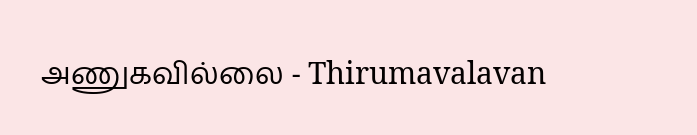அணுகவில்லை - Thirumavalavan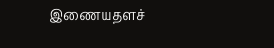இணையதளச்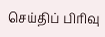செய்திப் பிரிவு